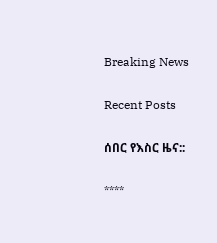Breaking News

Recent Posts

ሰበር የእስር ዜና::

****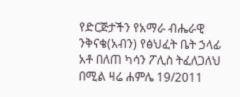የድርጅታችን የአማራ ብሔራዊ ንቅናቄ(አብን) የፅህፈት ቤት ኃላፊ አቶ በለጠ ካሳን ፖሊስ ትፈለጋለህ በሚል ዛሬ ሐምሌ 19/2011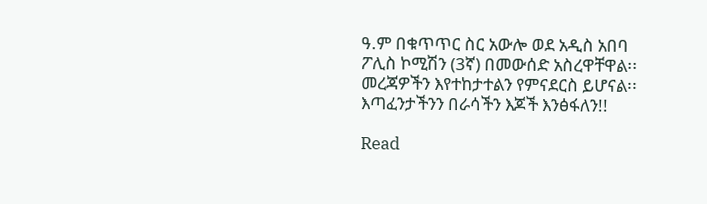ዓ.ም በቁጥጥር ስር አውሎ ወደ አዲስ አበባ ፖሊስ ኮሚሽን (3ኛ) በመውሰድ አስረዋቸዋል፡፡ መረጃዎችን እየተከታተልን የምናደርስ ይሆናል፡፡ እጣፈንታችንን በራሳችን እጆች እንፅፋለን!!

Read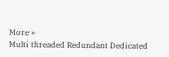More »
Multi threaded Redundant Dedicated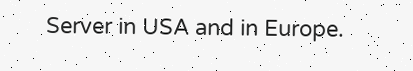Server in USA and in Europe.